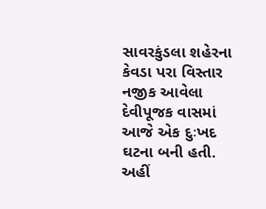સાવરકુંડલા શહેરના કેવડા પરા વિસ્તાર નજીક આવેલા દેવીપૂજક વાસમાં આજે એક દુઃખદ ઘટના બની હતી. અહીં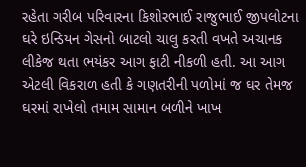રહેતા ગરીબ પરિવારના કિશોરભાઈ રાજુભાઈ જીપલોટના ઘરે ઇન્ડિયન ગેસનો બાટલો ચાલુ કરતી વખતે અચાનક લીકેજ થતા ભયંકર આગ ફાટી નીકળી હતી. આ આગ એટલી વિકરાળ હતી કે ગણતરીની પળોમાં જ ઘર તેમજ ઘરમાં રાખેલો તમામ સામાન બળીને ખાખ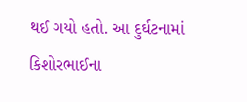થઈ ગયો હતો. આ દુર્ઘટનામાં કિશોરભાઈના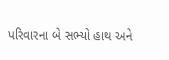પરિવારના બે સભ્યો હાથ અને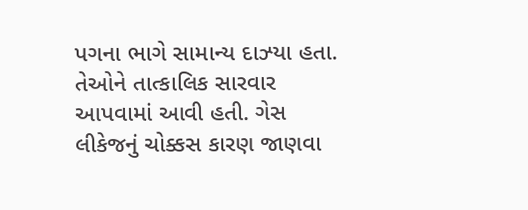પગના ભાગે સામાન્ય દાઝ્યા હતા. તેઓને તાત્કાલિક સારવાર આપવામાં આવી હતી. ગેસ લીકેજનું ચોક્કસ કારણ જાણવા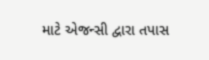માટે એજન્સી દ્વારા તપાસ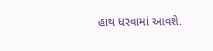હાથ ધરવામાં આવશે.